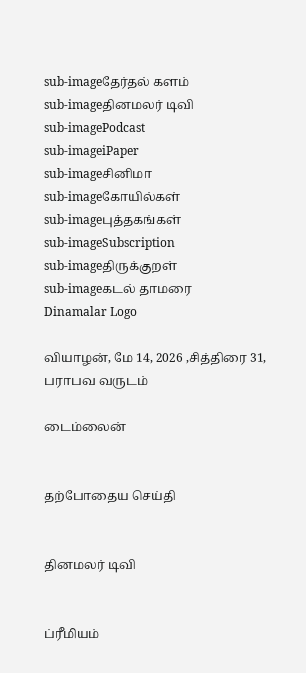sub-imageதேர்தல் களம்
sub-imageதினமலர் டிவி
sub-imagePodcast
sub-imageiPaper
sub-imageசினிமா
sub-imageகோயில்கள்
sub-imageபுத்தகங்கள்
sub-imageSubscription
sub-imageதிருக்குறள்
sub-imageகடல் தாமரை
Dinamalar Logo

வியாழன், மே 14, 2026 ,சித்திரை 31, பராபவ வருடம்

டைம்லைன்


தற்போதைய செய்தி


தினமலர் டிவி


ப்ரீமியம்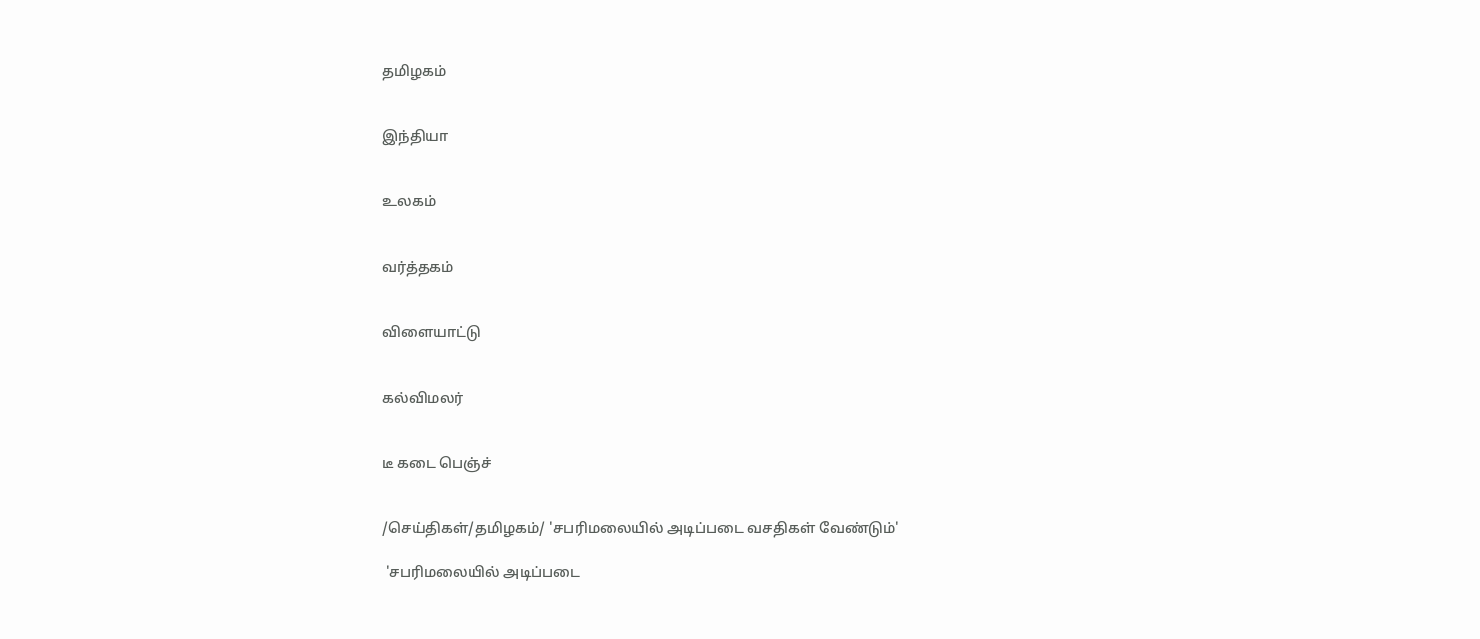தமிழகம்


இந்தியா


உலகம்


வர்த்தகம்


விளையாட்டு


கல்விமலர்


டீ கடை பெஞ்ச்


/செய்திகள்/தமிழகம்/ 'சபரிமலையில் அடிப்படை வசதிகள் வேண்டும்'

 'சபரிமலையில் அடிப்படை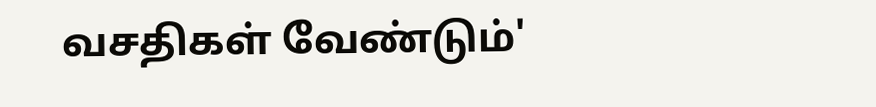வசதிகள் வேண்டும்'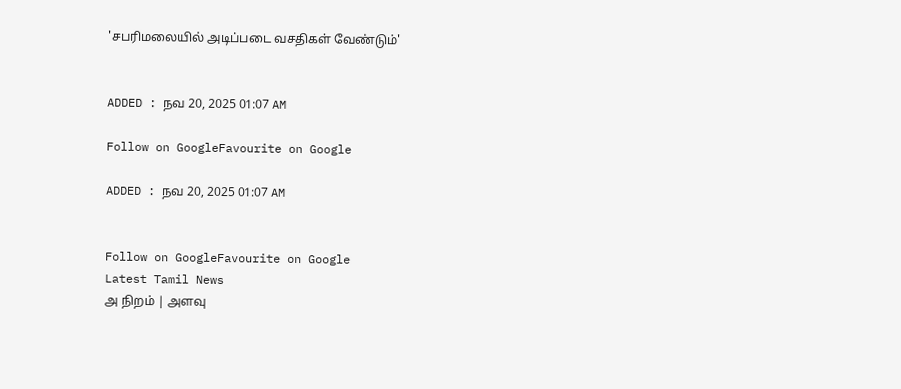'சபரிமலையில் அடிப்படை வசதிகள் வேண்டும்'


ADDED : நவ 20, 2025 01:07 AM

Follow on GoogleFavourite on Google

ADDED : நவ 20, 2025 01:07 AM


Follow on GoogleFavourite on Google
Latest Tamil News
அ நிறம் | அளவு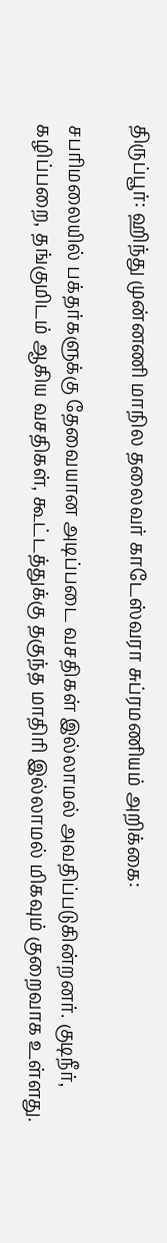திருப்பூர்: ஹிந்து முன்னணி மாநில தலைவர் காடேஸ்வரா சுப்ரமணியம் அறிக்கை:

சபரிமலையில் பக்தர்களுக்கு தேவையான அடிப்படை வசதிகள் இல்லாமல் அவதிப்படுகின்றனர். குடிநீர், கழிப்பறை, தங்குமிடம் ஆகிய வசதிகள், கூட்டத்துக்கு தகுந்த மாதிரி இல்லாமல் மிகவும் குறைவாக உள்ளது.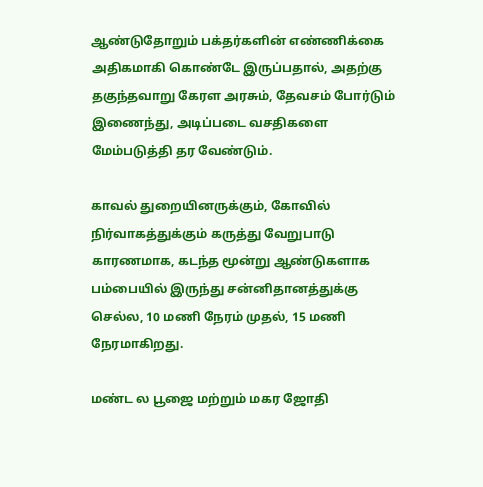ஆண்டுதோறும் பக்தர்களின் எண்ணிக்கை அதிகமாகி கொண்டே இருப்பதால், அதற்கு தகுந்தவாறு கேரள அரசும், தேவசம் போர்டும் இணைந்து, அடிப்படை வசதிகளை மேம்படுத்தி தர வேண்டும்.

காவல் துறையினருக்கும், கோவில் நிர்வாகத்துக்கும் கருத்து வேறுபாடு காரணமாக, கடந்த மூன்று ஆண்டுகளாக பம்பையில் இருந்து சன்னிதானத்துக்கு செல்ல, 10 மணி நேரம் முதல், 15 மணி நேரமாகிறது.

மண்ட ல பூஜை மற்றும் மகர ஜோதி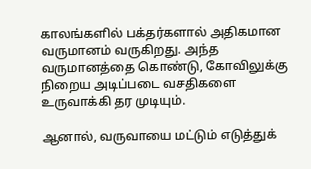காலங்களில் பக்தர்களால் அதிகமான வருமானம் வருகிறது. அந்த வருமானத்தை கொண்டு, கோவிலுக்கு நிறைய அடிப்படை வசதிகளை உருவாக்கி தர முடியும்.

ஆனால், வருவாயை மட்டும் எடுத்துக்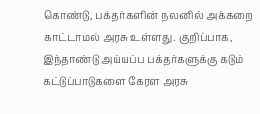கொண்டு, பக்தர்களின் நலனில் அக்கறை காட்டாமல் அரசு உள்ளது. குறிப்பாக, இந்தாண்டு அய்யப்ப பக்தர்களுக்கு கடும் கட்டுப்பாடுகளை கேரள அரசு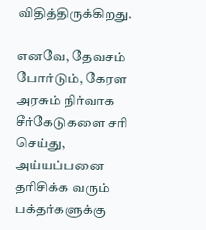விதித்திருக்கிறது.

எனவே, தேவசம் போர்டும், கேரள அரசும் நிர்வாக சீர்கேடுகளை சரி செய்து, அய்யப்பனை தரிசிக்க வரும் பக்தர்களுக்கு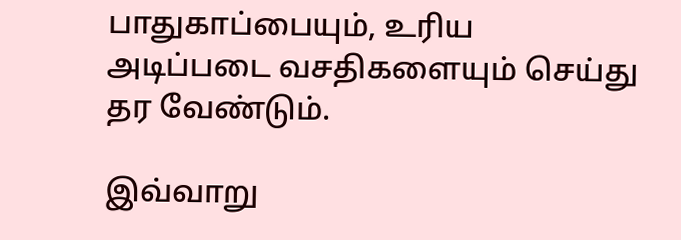பாதுகாப்பையும், உரிய அடிப்படை வசதிகளையும் செய்து தர வேண்டும்.

இவ்வாறு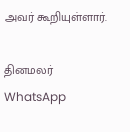அவர் கூறியுள்ளார்.

தினமலர் WhatsApp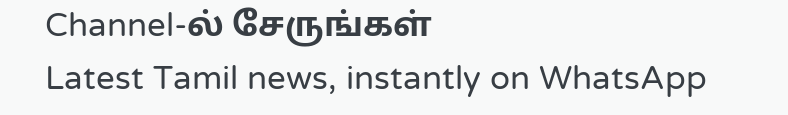Channel-ல் சேருங்கள்
Latest Tamil news, instantly on WhatsApp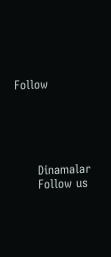Follow





      Dinamalar
      Follow us